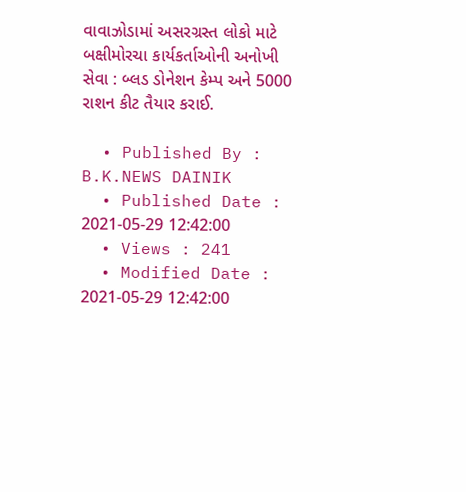વાવાઝોડામાં અસરગ્રસ્ત લોકો માટે બક્ષીમોરચા કાર્યકર્તાઓની અનોખી સેવા : બ્લડ ડોનેશન કેમ્પ અને 5000 રાશન કીટ તૈયાર કરાઈ.

  • Published By : B.K.NEWS DAINIK
  • Published Date : 2021-05-29 12:42:00
  • Views : 241
  • Modified Date : 2021-05-29 12:42:00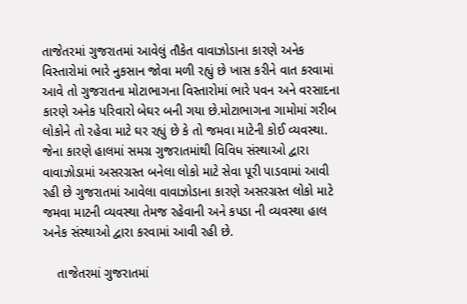તાજેતરમાં ગુજરાતમાં આવેલું તૌકેત વાવાઝોડાના કારણે અનેક વિસ્તારોમાં ભારે નુકસાન જોવા મળી રહ્યું છે ખાસ કરીને વાત કરવામાં આવે તો ગુજરાતના મોટાભાગના વિસ્તારોમાં ભારે પવન અને વરસાદના કારણે અનેક પરિવારો બેઘર બની ગયા છે.મોટાભાગના ગામોમાં ગરીબ લોકોને તો રહેવા માટે ઘર રહ્યું છે કે તો જમવા માટેની કોઈ વ્યવસ્થા. જેના કારણે હાલમાં સમગ્ર ગુજરાતમાંથી વિવિધ સંસ્થાઓ દ્વારા વાવાઝોડામાં અસરગ્રસ્ત બનેલા લોકો માટે સેવા પૂરી પાડવામાં આવી રહી છે ગુજરાતમાં આવેલા વાવાઝોડાના કારણે અસરગ્રસ્ત લોકો માટે જમવા માટની વ્યવસ્થા તેમજ રહેવાની અને કપડા ની વ્યવસ્થા હાલ અનેક સંસ્થાઓ દ્વારા કરવામાં આવી રહી છે.

    તાજેતરમાં ગુજરાતમાં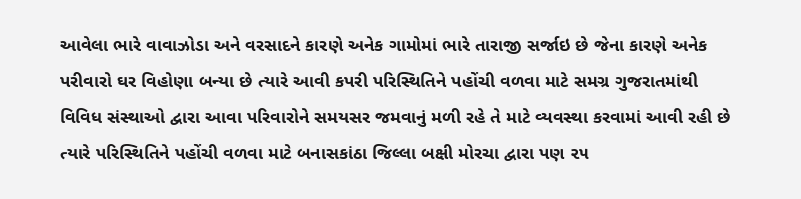આવેલા ભારે વાવાઝોડા અને વરસાદને કારણે અનેક ગામોમાં ભારે તારાજી સર્જાઇ છે જેના કારણે અનેક પરીવારો ઘર વિહોણા બન્યા છે ત્યારે આવી કપરી પરિસ્થિતિને પહોંચી વળવા માટે સમગ્ર ગુજરાતમાંથી વિવિધ સંસ્થાઓ દ્વારા આવા પરિવારોને સમયસર જમવાનું મળી રહે તે માટે વ્યવસ્થા કરવામાં આવી રહી છે ત્યારે પરિસ્થિતિને પહોંચી વળવા માટે બનાસકાંઠા જિલ્લા બક્ષી મોરચા દ્વારા પણ ૨૫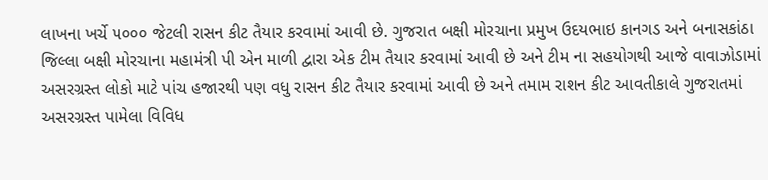લાખના ખર્ચે ૫૦૦૦ જેટલી રાસન કીટ તૈયાર કરવામાં આવી છે. ગુજરાત બક્ષી મોરચાના પ્રમુખ ઉદયભાઇ કાનગડ અને બનાસકાંઠા જિલ્લા બક્ષી મોરચાના મહામંત્રી પી એન માળી દ્વારા એક ટીમ તૈયાર કરવામાં આવી છે અને ટીમ ના સહયોગથી આજે વાવાઝોડામાં અસરગ્રસ્ત લોકો માટે પાંચ હજારથી પણ વધુ રાસન કીટ તૈયાર કરવામાં આવી છે અને તમામ રાશન કીટ આવતીકાલે ગુજરાતમાં અસરગ્રસ્ત પામેલા વિવિધ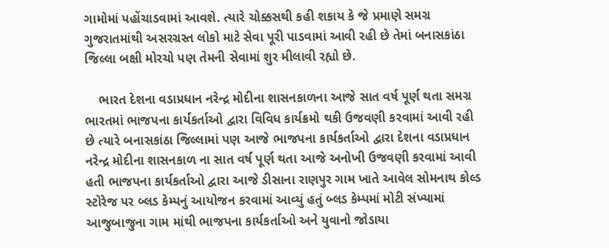ગામોમાં પહોંચાડવામાં આવશે. ત્યારે ચોક્કસથી કહી શકાય કે જે પ્રમાણે સમગ્ર ગુજરાતમાંથી અસરગ્રસ્ત લોકો માટે સેવા પૂરી પાડવામાં આવી રહી છે તેમાં બનાસકાંઠા જિલ્લા બક્ષી મોરચો પણ તેમની સેવામાં શુર મીલાવી રહ્યો છે.

    ભારત દેશના વડાપ્રધાન નરેન્દ્ર મોદીના શાસનકાળના આજે સાત વર્ષ પૂર્ણ થતા સમગ્ર ભારતમાં ભાજપના કાર્યકર્તાઓ દ્વારા વિવિધ કાર્યક્રમો થકી ઉજવણી કરવામાં આવી રહી છે ત્યારે બનાસકાંઠા જિલ્લામાં પણ આજે ભાજપના કાર્યકર્તાઓ દ્વારા દેશના વડાપ્રધાન નરેન્દ્ર મોદીના શાસનકાળ ના સાત વર્ષ પૂર્ણ થતા આજે અનોખી ઉજવણી કરવામાં આવી હતી ભાજપના કાર્યકર્તાઓ દ્વારા આજે ડીસાના રાણપુર ગામ ખાતે આવેલ સોમનાથ કોલ્ડ સ્ટોરેજ પર બ્લડ કેમ્પનું આયોજન કરવામાં આવ્યું હતું બ્લડ કેમ્પમાં મોટી સંખ્યામાં આજુબાજુના ગામ માંથી ભાજપના કાર્યકર્તાઓ અને યુવાનો જોડાયા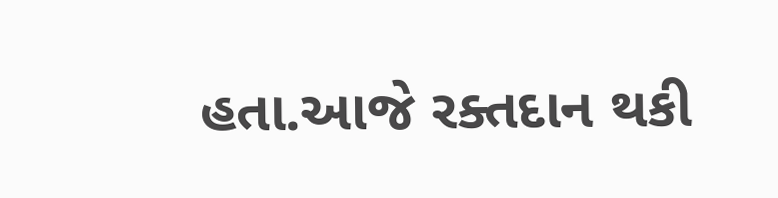હતા.આજે રક્તદાન થકી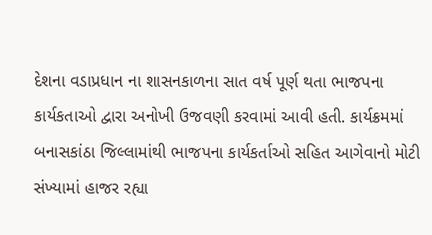દેશના વડાપ્રધાન ના શાસનકાળના સાત વર્ષ પૂર્ણ થતા ભાજપના કાર્યકતાઓ દ્વારા અનોખી ઉજવણી કરવામાં આવી હતી. કાર્યક્રમમાં બનાસકાંઠા જિલ્લામાંથી ભાજપના કાર્યકર્તાઓ સહિત આગેવાનો મોટી સંખ્યામાં હાજર રહ્યા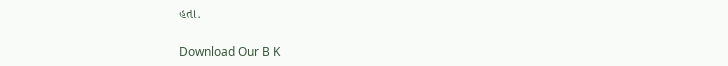હતા.

Download Our B K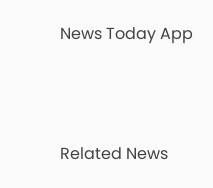News Today App



Related News